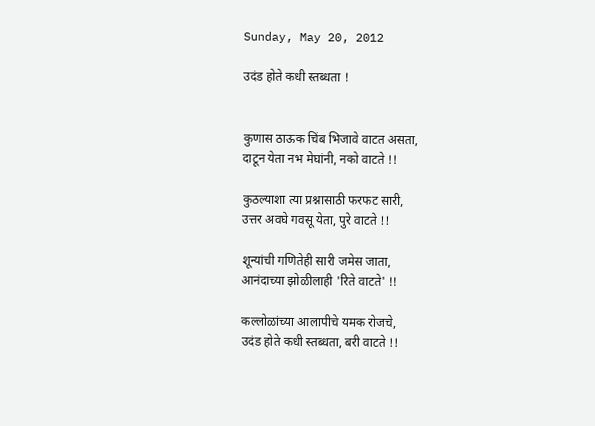Sunday, May 20, 2012

उदंड होते कधी स्तब्धता !


कुणास ठाऊक चिंब भिजावे वाटत असता,
दाटून येता नभ मेघांनी, नको वाटते !!

कुठल्याशा त्या प्रश्नासाठी फरफट सारी,
उत्तर अवघे गवसू येता, पुरे वाटते !!

शून्यांची गणितेही सारी जमेस जाता,
आनंदाच्या झोळीलाही 'रिते वाटते' !!

कल्लोळांच्या आलापीचे यमक रोजचे,
उदंड होते कधी स्तब्धता, बरी वाटते !!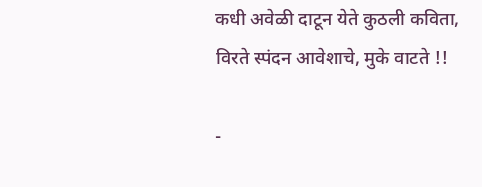कधी अवेळी दाटून येते कुठली कविता,
विरते स्पंदन आवेशाचे, मुके वाटते !!

-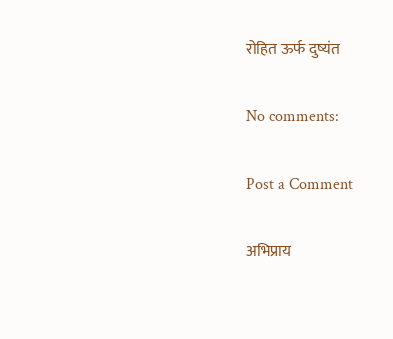रोहित ऊर्फ दुष्यंत

No comments:

Post a Comment

अभिप्राय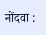नोंदवा :